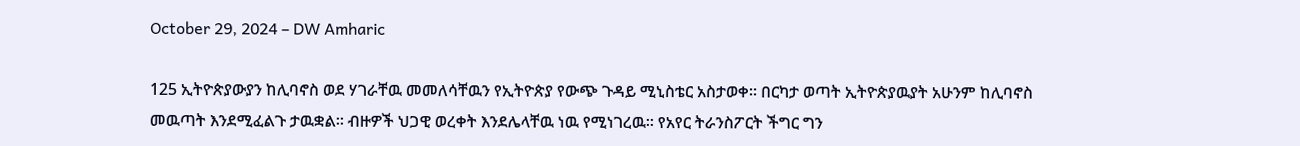October 29, 2024 – DW Amharic

125 ኢትዮጵያውያን ከሊባኖስ ወደ ሃገራቸዉ መመለሳቸዉን የኢትዮጵያ የውጭ ጉዳይ ሚኒስቴር አስታወቀ። በርካታ ወጣት ኢትዮጵያዉያት አሁንም ከሊባኖስ መዉጣት እንደሚፈልጉ ታዉቋል። ብዙዎች ህጋዊ ወረቀት እንደሌላቸዉ ነዉ የሚነገረዉ። የአየር ትራንስፖርት ችግር ግን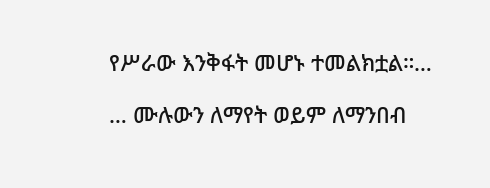የሥራው እንቅፋት መሆኑ ተመልክቷል።…

… ሙሉውን ለማየት ወይም ለማንበብ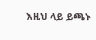እዚህ ላይ ይጫኑ